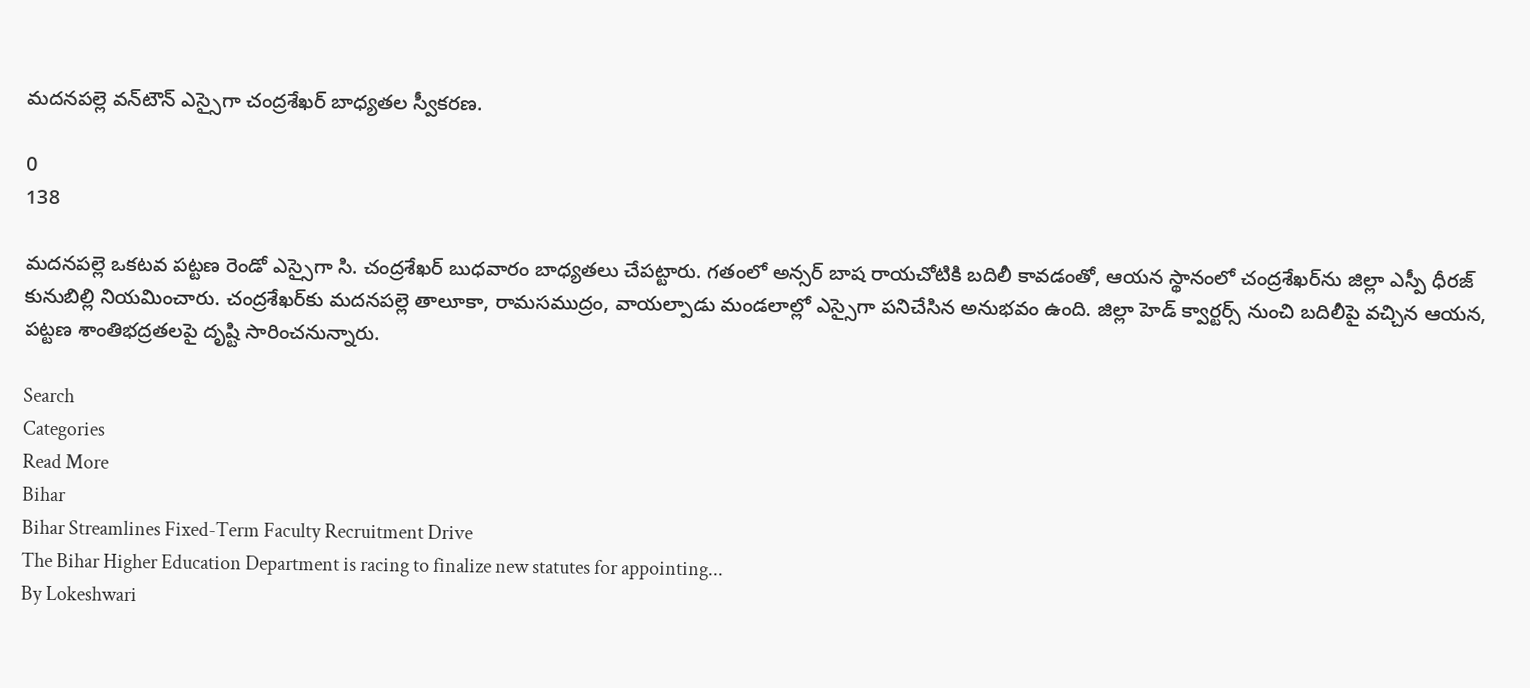మదనపల్లె వన్‌టౌన్ ఎస్సైగా చంద్రశేఖర్ బాధ్యతల స్వీకరణ.

0
138

మదనపల్లె ఒకటవ పట్టణ రెండో ఎస్సైగా సి. చంద్రశేఖర్ బుధవారం బాధ్యతలు చేపట్టారు. గతంలో అన్సర్ బాష రాయచోటికి బదిలీ కావడంతో, ఆయన స్థానంలో చంద్రశేఖర్‌ను జిల్లా ఎస్పీ ధీరజ్ కునుబిల్లి నియమించారు. చంద్రశేఖర్‌కు మదనపల్లె తాలూకా, రామసముద్రం, వాయల్పాడు మండలాల్లో ఎస్సైగా పనిచేసిన అనుభవం ఉంది. జిల్లా హెడ్ క్వార్టర్స్ నుంచి బదిలీపై వచ్చిన ఆయన, పట్టణ శాంతిభద్రతలపై దృష్టి సారించనున్నారు.

Search
Categories
Read More
Bihar
Bihar Streamlines Fixed-Term Faculty Recruitment Drive
The Bihar Higher Education Department is racing to finalize new statutes for appointing...
By Lokeshwari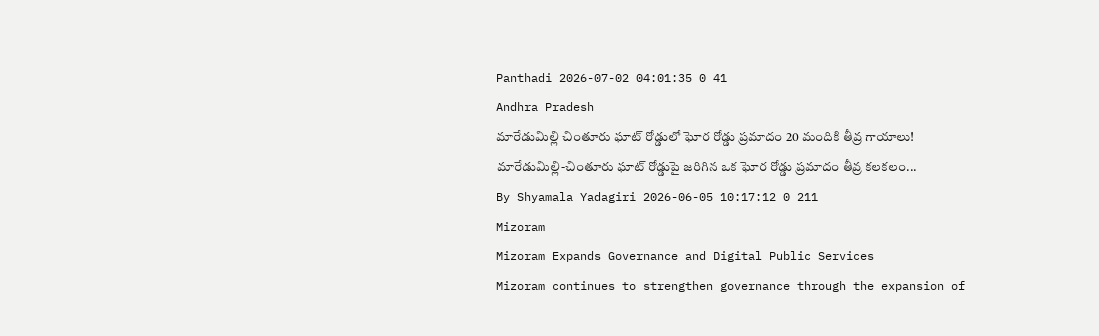Panthadi 2026-07-02 04:01:35 0 41
Andhra Pradesh
మారేడుమిల్లి చింతూరు ఘాట్ రోడ్డులో ఘోర రోడ్డు ప్రమాదం 20 మందికి తీవ్ర గాయాలు!
మారేడుమిల్లి-చింతూరు ఘాట్ రోడ్డుపై జరిగిన ఒక ఘోర రోడ్డు ప్రమాదం తీవ్ర కలకలం...
By Shyamala Yadagiri 2026-06-05 10:17:12 0 211
Mizoram
Mizoram Expands Governance and Digital Public Services
Mizoram continues to strengthen governance through the expansion of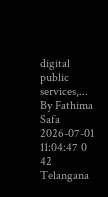digital public services,...
By Fathima Safa 2026-07-01 11:04:47 0 42
Telangana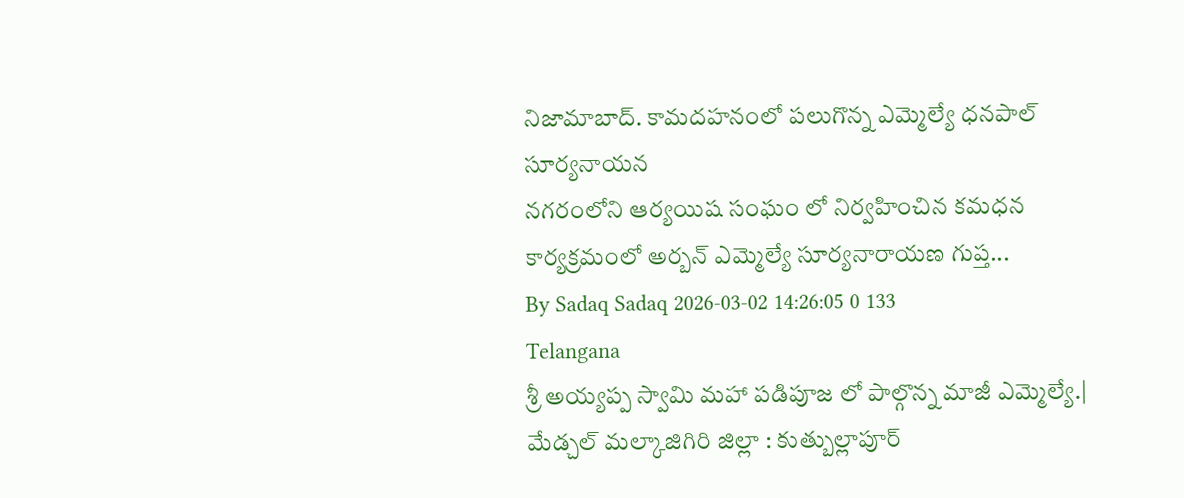నిజామాబాద్. కామదహనంలో పలుగొన్న ఎమ్మెల్యే ధనపాల్ సూర్యనాయన
నగరంలోని ఆర్యయిష సంఘం లో నిర్వహించిన కమధన కార్యక్రమంలో అర్బన్ ఎమ్మెల్యే సూర్యనారాయణ గుప్త...
By Sadaq Sadaq 2026-03-02 14:26:05 0 133
Telangana
శ్రీ అయ్యప్ప స్వామి మహా పడిపూజ లో పాల్గొన్న మాజీ ఎమ్మెల్యే.|
మేడ్చల్ మల్కాజిగిరి జిల్లా : కుత్బుల్లాపూర్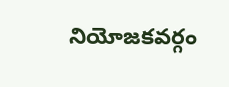నియోజకవర్గం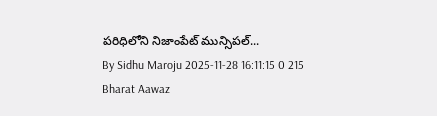పరిధిలోని నిజాంపేట్ మున్సిపల్...
By Sidhu Maroju 2025-11-28 16:11:15 0 215
Bharat Aawaz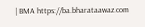| BMA https://ba.bharataawaz.com